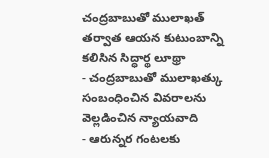చంద్రబాబుతో ములాఖత్ తర్వాత ఆయన కుటుంబాన్ని కలిసిన సిద్ధార్థ లూథ్రా
- చంద్రబాబుతో ములాఖత్కు సంబంధించిన వివరాలను వెల్లడించిన న్యాయవాది
- ఆరున్నర గంటలకు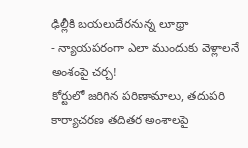ఢిల్లీకి బయలుదేరనున్న లూథ్రా
- న్యాయపరంగా ఎలా ముందుకు వెళ్లాలనే అంశంపై చర్చ!
కోర్టులో జరిగిన పరిణామాలు, తదుపరి కార్యాచరణ తదితర అంశాలపై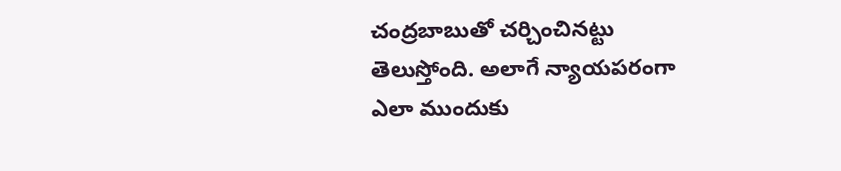చంద్రబాబుతో చర్చించినట్టు తెలుస్తోంది. అలాగే న్యాయపరంగా ఎలా ముందుకు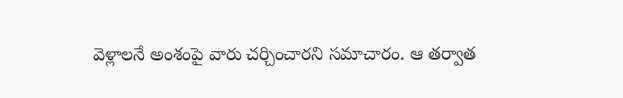వెళ్లాలనే అంశంపై వారు చర్చించారని సమాచారం. ఆ తర్వాత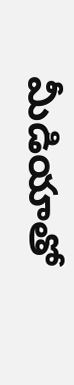మీడియాతో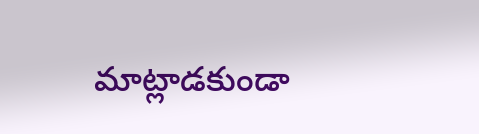మాట్లాడకుండా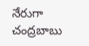నేరుగా చంద్రబాబు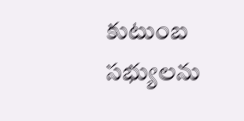కుటుంబ సభ్యులను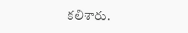కలిశారు.